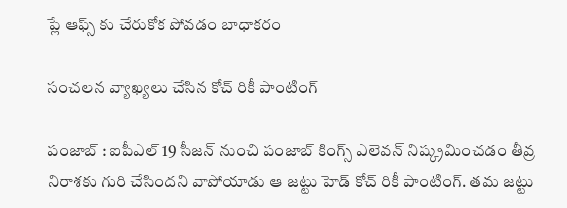ప్లే ఆఫ్స్ కు చేరుకోక పోవ‌డం బాధాక‌రం

సంచ‌ల‌న వ్యాఖ్య‌లు చేసిన కోచ్ రికీ పాంటింగ్

పంజాబ్ : ఐపీఎల్ 19 సీజ‌న్ నుంచి పంజాబ్ కింగ్స్ ఎలెవ‌న్ నిష్క్ర‌మించ‌డం తీవ్ర నిరాశ‌కు గురి చేసింద‌ని వాపోయాడు ఆ జ‌ట్టు హెడ్ కోచ్ రికీ పాంటింగ్. త‌మ జ‌ట్టు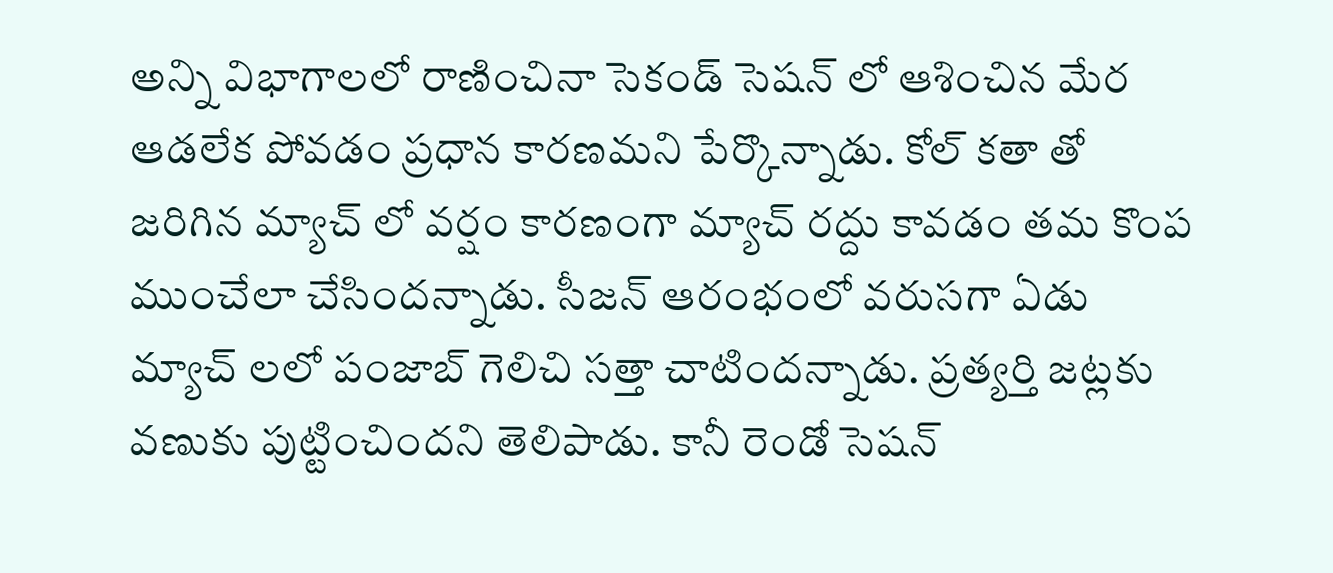అన్ని విభాగాల‌లో రాణించినా సెకండ్ సెష‌న్ లో ఆశించిన మేర ఆడ‌లేక పోవ‌డం ప్ర‌ధాన కార‌ణ‌మ‌ని పేర్కొన్నాడు. కోల్ క‌తా తో జ‌రిగిన మ్యాచ్ లో వ‌ర్షం కార‌ణంగా మ్యాచ్ ర‌ద్దు కావ‌డం త‌మ కొంప ముంచేలా చేసింద‌న్నాడు. సీజ‌న్ ఆరంభంలో వ‌రుస‌గా ఏడు మ్యాచ్ ల‌లో పంజాబ్ గెలిచి స‌త్తా చాటింద‌న్నాడు. ప్ర‌త్య‌ర్తి జ‌ట్ల‌కు వ‌ణుకు పుట్టించింద‌ని తెలిపాడు. కానీ రెండో సెష‌న్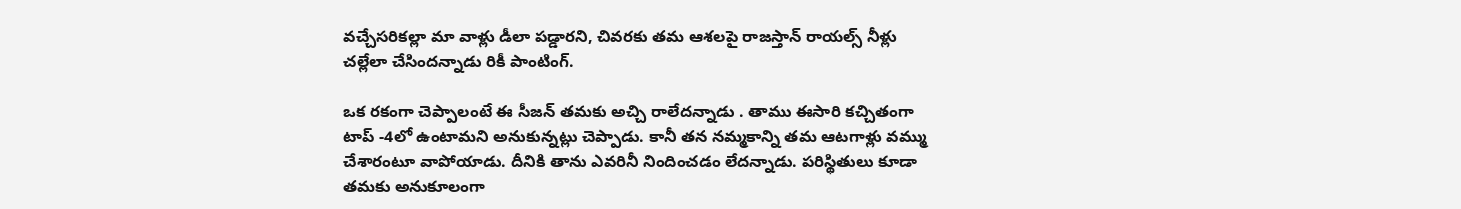వ‌చ్చేస‌రిక‌ల్లా మా వాళ్లు డీలా ప‌డ్డార‌ని, చివ‌ర‌కు త‌మ ఆశ‌ల‌పై రాజ‌స్తాన్ రాయ‌ల్స్ నీళ్లు చ‌ల్లేలా చేసింద‌న్నాడు రికీ పాంటింగ్.

ఒక ర‌కంగా చెప్పాలంటే ఈ సీజ‌న్ త‌మ‌కు అచ్చి రాలేద‌న్నాడు . తాము ఈసారి క‌చ్చితంగా టాప్ -4లో ఉంటామ‌ని అనుకున్న‌ట్లు చెప్పాడు. కానీ త‌న న‌మ్మ‌కాన్ని త‌మ ఆట‌గాళ్లు వ‌మ్ము చేశారంటూ వాపోయాడు. దీనికి తాను ఎవ‌రినీ నిందించ‌డం లేద‌న్నాడు. ప‌రిస్థితులు కూడా త‌మ‌కు అనుకూలంగా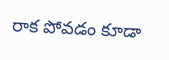రాక పోవ‌డం కూడా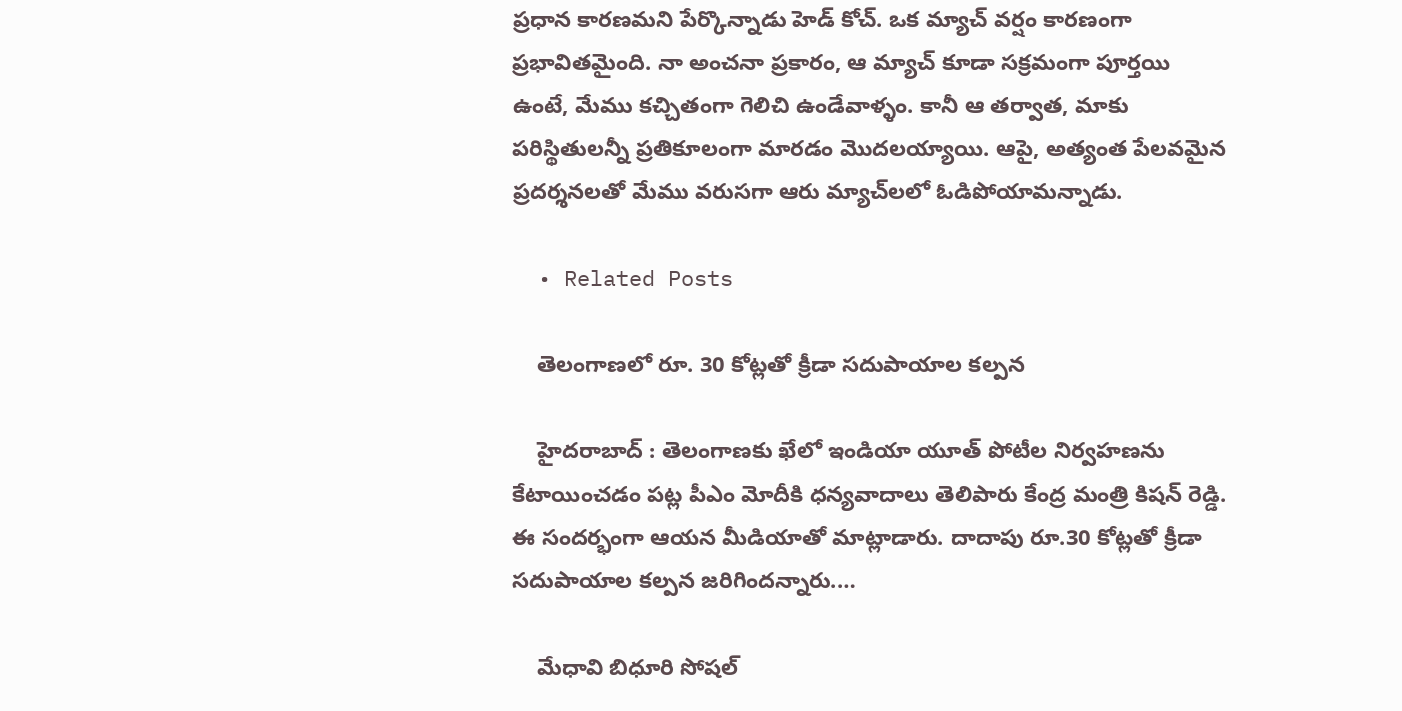ప్ర‌ధాన కార‌ణ‌మ‌ని పేర్కొన్నాడు హెడ్ కోచ్. ఒక మ్యాచ్ వర్షం కారణంగా ప్రభావితమైంది. నా అంచనా ప్రకారం, ఆ మ్యాచ్ కూడా సక్రమంగా పూర్తయి ఉంటే, మేము కచ్చితంగా గెలిచి ఉండేవాళ్ళం. కానీ ఆ తర్వాత, మాకు పరిస్థితులన్నీ ప్రతికూలంగా మారడం మొదలయ్యాయి. ఆపై, అత్యంత పేలవమైన ప్రదర్శనలతో మేము వరుసగా ఆరు మ్యాచ్‌లలో ఓడిపోయామ‌న్నాడు.

  • Related Posts

    తెలంగాణ‌లో రూ. 30 కోట్ల‌తో క్రీడా స‌దుపాయాల క‌ల్ప‌న

    హైద‌రాబాద్ : తెలంగాణ‌కు ఖేలో ఇండియా యూత్ పోటీల నిర్వ‌హ‌ణ‌ను కేటాయించ‌డం ప‌ట్ల పీఎం మోదీకి ధ‌న్య‌వాదాలు తెలిపారు కేంద్ర మంత్రి కిష‌న్ రెడ్డి. ఈ సంద‌ర్భంగా ఆయ‌న మీడియాతో మాట్లాడారు. దాదాపు రూ.30 కోట్లతో క్రీడా సదుపాయాల‌ కల్పన జరిగిందన్నారు.…

    మేధావి బిధూరి సోష‌ల్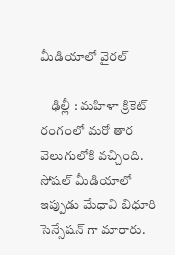మీడియాలో వైర‌ల్

    ఢిల్లీ : మ‌హిళా క్రికెట్ రంగంలో మ‌రో తార వెలుగులోకి వ‌చ్చింది. సోష‌ల్ మీడియాలో ఇప్పుడు మేధావి బిధూరి సెన్సేష‌న్ గా మారారు.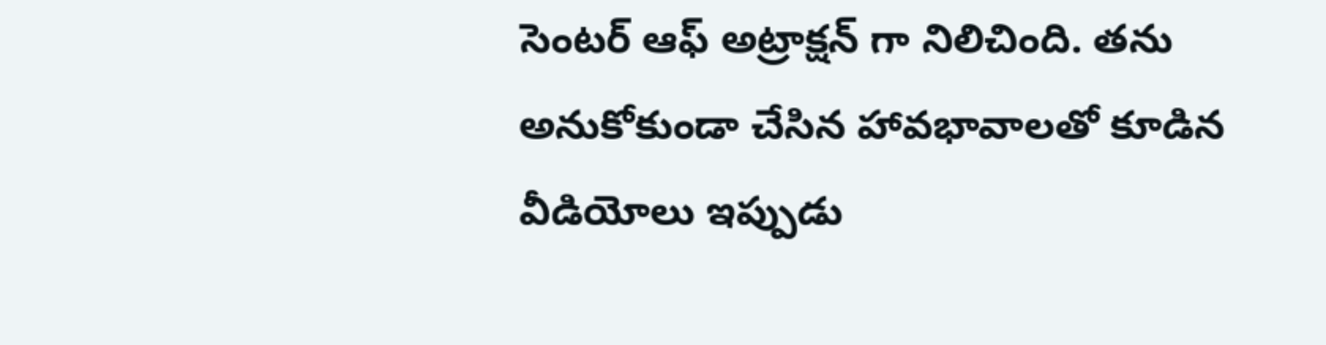సెంట‌ర్ ఆఫ్ అట్రాక్ష‌న్ గా నిలిచింది. త‌ను అనుకోకుండా చేసిన హావ‌భావాల‌తో కూడిన వీడియోలు ఇప్పుడు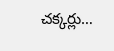చ‌క్క‌ర్లు…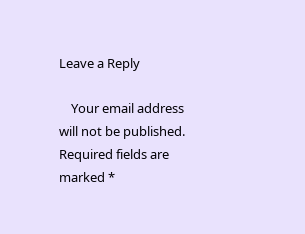Leave a Reply

    Your email address will not be published. Required fields are marked *